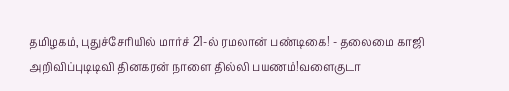தமிழகம், புதுச்சேரியில் மார்ச் 21-ல் ரமலான் பண்டிகை! - தலைமை காஜி அறிவிப்புடிடிவி தினகரன் நாளை தில்லி பயணம்!வளைகுடா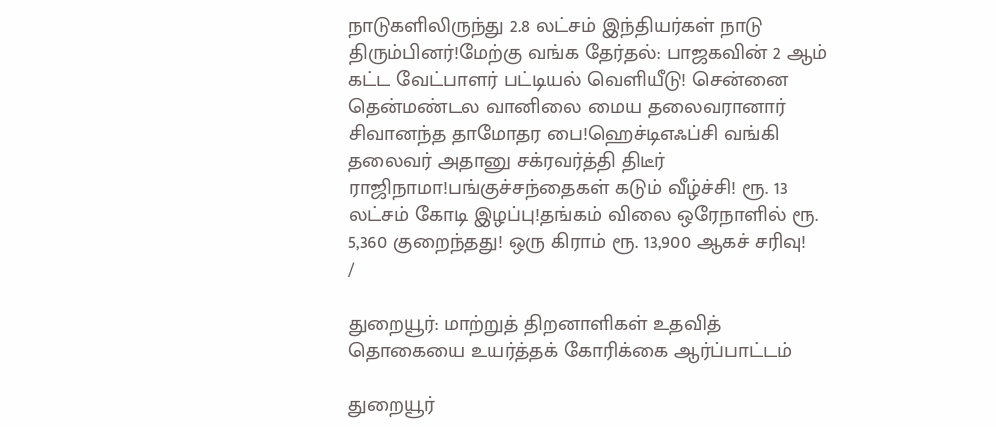நாடுகளிலிருந்து 2.8 லட்சம் இந்தியர்கள் நாடு திரும்பினர்!மேற்கு வங்க தேர்தல்: பாஜகவின் 2 ஆம் கட்ட வேட்பாளர் பட்டியல் வெளியீடு! சென்னை தென்மண்டல வானிலை மைய தலைவரானார் சிவானந்த தாமோதர பை!ஹெச்டிஎஃப்சி வங்கி தலைவர் அதானு சக்ரவர்த்தி திடீர் ராஜிநாமா!பங்குச்சந்தைகள் கடும் வீழ்ச்சி! ரூ. 13 லட்சம் கோடி இழப்பு!தங்கம் விலை ஒரேநாளில் ரூ. 5,360 குறைந்தது! ஒரு கிராம் ரூ. 13,900 ஆகச் சரிவு!
/

துறையூர்: மாற்றுத் திறனாளிகள் உதவித் தொகையை உயர்த்தக் கோரிக்கை ஆர்ப்பாட்டம்

துறையூர்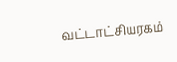வட்டாட்சியரகம்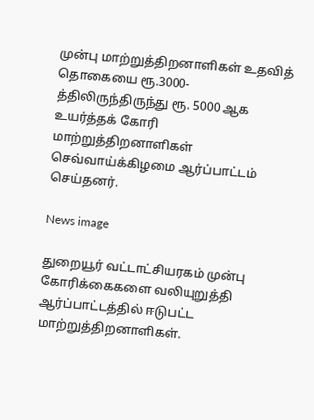முன்பு மாற்றுத்திறனாளிகள் உதவித்  தொகையை ரூ.3000-த்திலிருந்திருந்து ரூ. 5000 ஆக உயர்த்தக் கோரி மாற்றுத்திறனாளிகள் செவ்வாய்க்கிழமை ஆர்ப்பாட்டம் செய்தனர்.

News image

துறையூர் வட்டாட்சியரகம் முன்பு கோரிக்கைகளை வலியுறுத்தி ஆர்ப்பாட்டத்தில் ஈடுபட்ட மாற்றுத்திறனாளிகள்.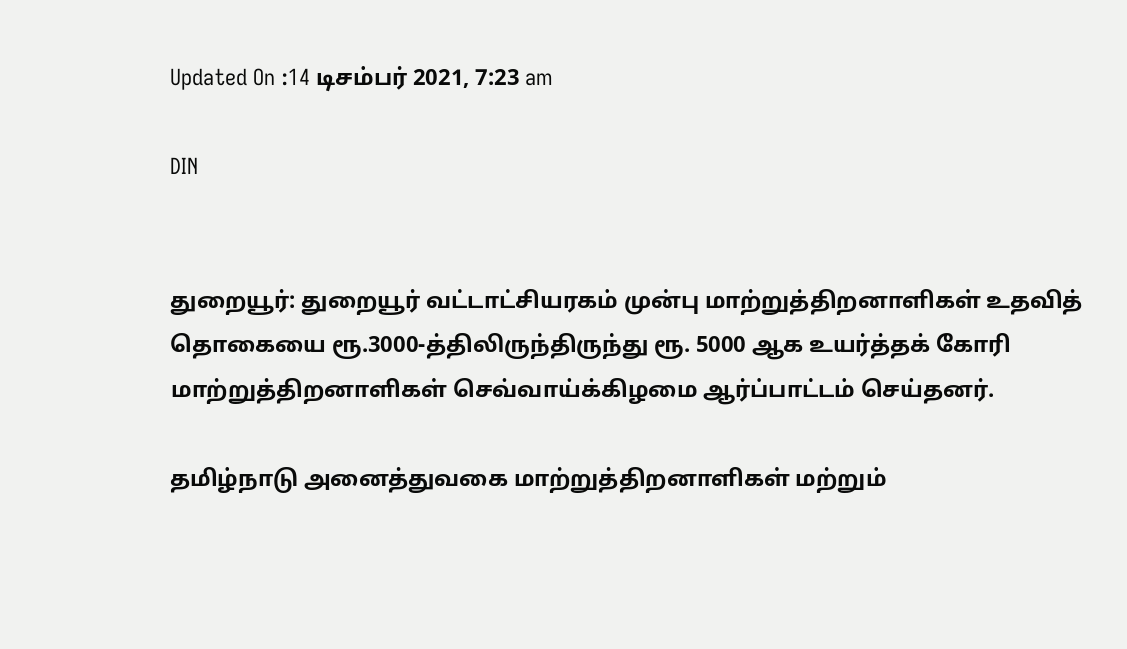Updated On :14 டிசம்பர் 2021, 7:23 am

DIN


துறையூர்: துறையூர் வட்டாட்சியரகம் முன்பு மாற்றுத்திறனாளிகள் உதவித்  தொகையை ரூ.3000-த்திலிருந்திருந்து ரூ. 5000 ஆக உயர்த்தக் கோரி மாற்றுத்திறனாளிகள் செவ்வாய்க்கிழமை ஆர்ப்பாட்டம் செய்தனர்.

தமிழ்நாடு அனைத்துவகை மாற்றுத்திறனாளிகள் மற்றும்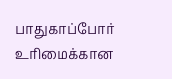பாதுகாப்போர் உரிமைக்கான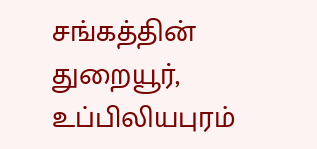சங்கத்தின் துறையூர், உப்பிலியபுரம்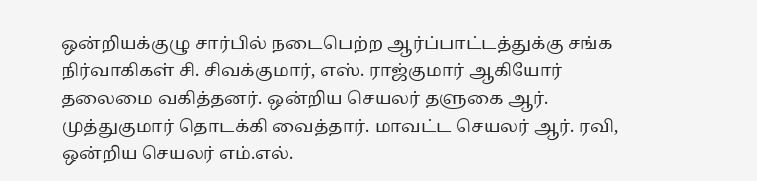ஒன்றியக்குழு சார்பில் நடைபெற்ற ஆர்ப்பாட்டத்துக்கு சங்க நிர்வாகிகள் சி. சிவக்குமார், எஸ். ராஜ்குமார் ஆகியோர் தலைமை வகித்தனர். ஒன்றிய செயலர் தளுகை ஆர். முத்துகுமார் தொடக்கி வைத்தார். மாவட்ட செயலர் ஆர். ரவி, ஒன்றிய செயலர் எம்.எல்.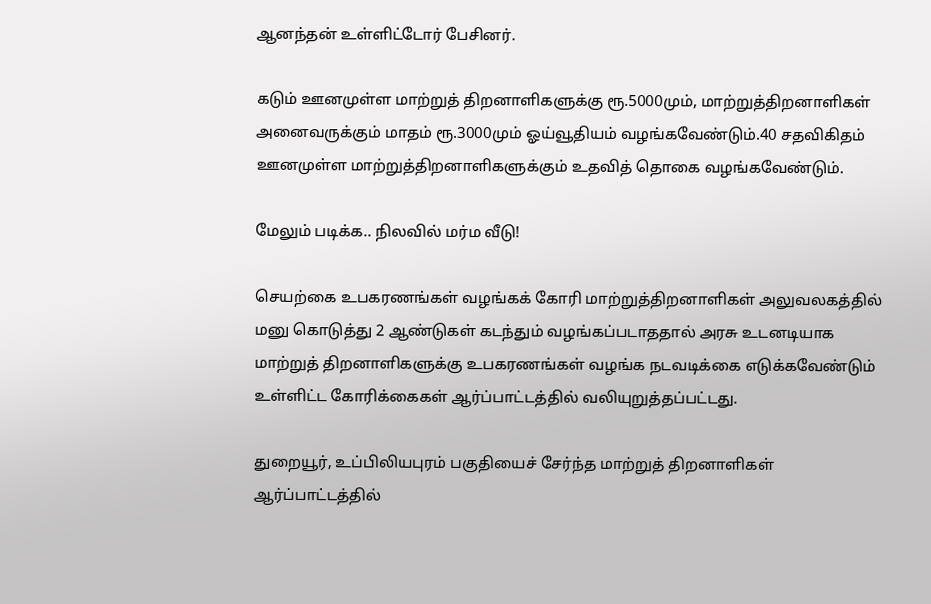ஆனந்தன் உள்ளிட்டோர் பேசினர்.

கடும் ஊனமுள்ள மாற்றுத் திறனாளிகளுக்கு ரூ.5000மும், மாற்றுத்திறனாளிகள் அனைவருக்கும் மாதம் ரூ.3000மும் ஓய்வூதியம் வழங்கவேண்டும்.40 சதவிகிதம் ஊனமுள்ள மாற்றுத்திறனாளிகளுக்கும் உதவித் தொகை வழங்கவேண்டும்.

மேலும் படிக்க.. நிலவில் மர்ம வீடு!

செயற்கை உபகரணங்கள் வழங்கக் கோரி மாற்றுத்திறனாளிகள் அலுவலகத்தில் மனு கொடுத்து 2 ஆண்டுகள் கடந்தும் வழங்கப்படாததால் அரசு உடனடியாக மாற்றுத் திறனாளிகளுக்கு உபகரணங்கள் வழங்க நடவடிக்கை எடுக்கவேண்டும் உள்ளிட்ட கோரிக்கைகள் ஆர்ப்பாட்டத்தில் வலியுறுத்தப்பட்டது.

துறையூர், உப்பிலியபுரம் பகுதியைச் சேர்ந்த மாற்றுத் திறனாளிகள் ஆர்ப்பாட்டத்தில்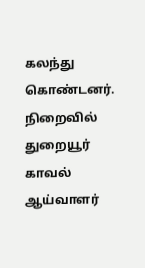கலந்து கொண்டனர். நிறைவில் துறையூர் காவல் ஆய்வாளர்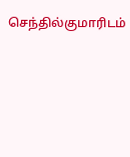செந்தில்குமாரிடம்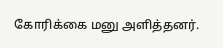கோரிக்கை மனு அளித்தனர்.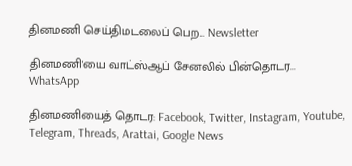தினமணி செய்திமடலைப் பெற... Newsletter

தினமணி'யை வாட்ஸ்ஆப் சேனலில் பின்தொடர... WhatsApp

தினமணியைத் தொடர: Facebook, Twitter, Instagram, Youtube, Telegram, Threads, Arattai, Google News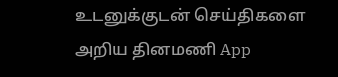உடனுக்குடன் செய்திகளை அறிய தினமணி App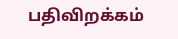பதிவிறக்கம்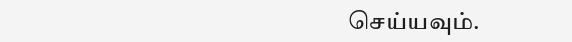செய்யவும்.